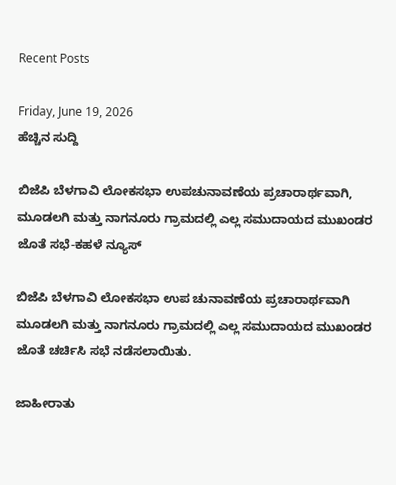Recent Posts

Friday, June 19, 2026
ಹೆಚ್ಚಿನ ಸುದ್ದಿ

ಬಿಜೆಪಿ ಬೆಳಗಾವಿ ಲೋಕಸಭಾ ಉಪಚುನಾವಣೆಯ ಪ್ರಚಾರಾರ್ಥವಾಗಿ, ಮೂಡಲಗಿ ಮತ್ತು ನಾಗನೂರು ಗ್ರಾಮದಲ್ಲಿ ಎಲ್ಲ ಸಮುದಾಯದ ಮುಖಂಡರ ಜೊತೆ ಸಭೆ-ಕಹಳೆ ನ್ಯೂಸ್

ಬಿಜೆಪಿ ಬೆಳಗಾವಿ ಲೋಕಸಭಾ ಉಪ ಚುನಾವಣೆಯ ಪ್ರಚಾರಾರ್ಥವಾಗಿ ಮೂಡಲಗಿ ಮತ್ತು ನಾಗನೂರು ಗ್ರಾಮದಲ್ಲಿ ಎಲ್ಲ ಸಮುದಾಯದ ಮುಖಂಡರ ಜೊತೆ ಚರ್ಚಿಸಿ ಸಭೆ ನಡೆಸಲಾಯಿತು.

ಜಾಹೀರಾತು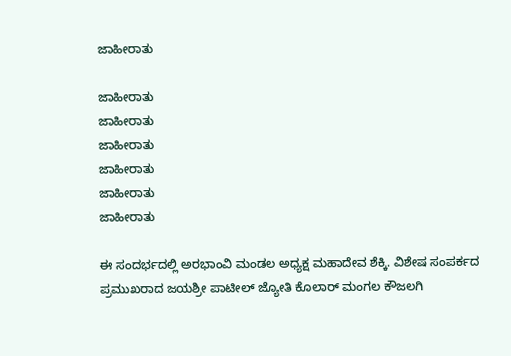ಜಾಹೀರಾತು

ಜಾಹೀರಾತು
ಜಾಹೀರಾತು
ಜಾಹೀರಾತು
ಜಾಹೀರಾತು
ಜಾಹೀರಾತು
ಜಾಹೀರಾತು

ಈ ಸಂದರ್ಭದಲ್ಲಿ ಅರಭಾಂವಿ ಮಂಡಲ ಅಧ್ಯಕ್ಷ ಮಹಾದೇವ ಶೆಕ್ಕಿ. ವಿಶೇಷ ಸಂಪರ್ಕದ ಪ್ರಮುಖರಾದ ಜಯಶ್ರೀ ಪಾಟೀಲ್ ಜ್ಯೋತಿ ಕೊಲಾರ್ ಮಂಗಲ ಕೌಜಲಗಿ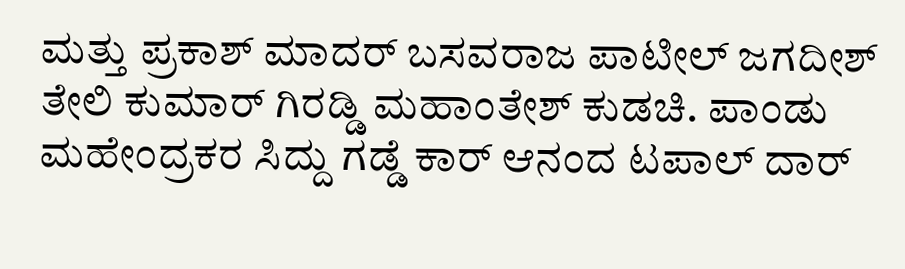ಮತ್ತು ಪ್ರಕಾಶ್ ಮಾದರ್ ಬಸವರಾಜ ಪಾಟೀಲ್ ಜಗದೀಶ್ ತೇಲಿ ಕುಮಾರ್ ಗಿರಡ್ಡಿ ಮಹಾಂತೇಶ್ ಕುಡಚಿ. ಪಾಂಡು ಮಹೇಂದ್ರಕರ ಸಿದ್ದು ಗಡ್ಡೆ ಕಾರ್ ಆನಂದ ಟಪಾಲ್ ದಾರ್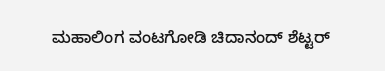ಮಹಾಲಿಂಗ ವಂಟಗೋಡಿ ಚಿದಾನಂದ್ ಶೆಟ್ಟರ್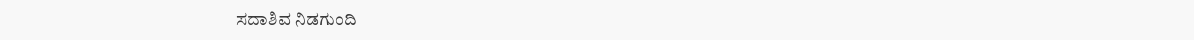ಸದಾಶಿವ ನಿಡಗುಂದಿ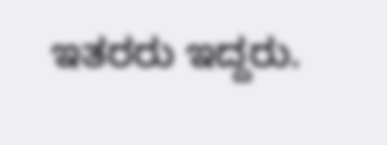ಇತರರು ಇದ್ದರು.